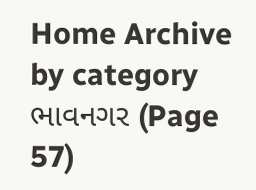Home Archive by category ભાવનગર (Page 57)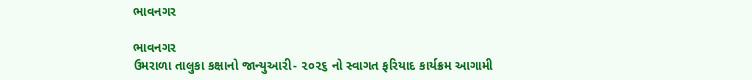ભાવનગર

ભાવનગર
ઉમરાળા તાલુકા કક્ષાનો જાન્યુઆરી- ૨૦૨૬ નો સ્વાગત ફરિયાદ કાર્યક્રમ આગામી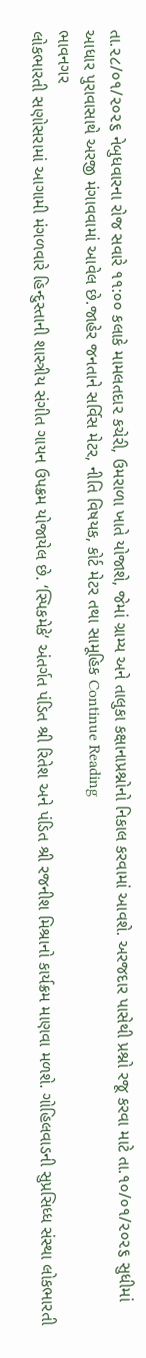તા.૨૮/૦૧/૨૦૨૬ નેબુધવારના રોજ સવારે ૧૧:૦૦ કલાકે મામલતદા૨ કચેરી, ઉમરાળા ખાતે યોજાશે, જેમાં ગ્રામ્ય અને તાલુકા કક્ષાનાપ્રશ્નોનો નિકાલ કરવામાં આવશે. અરજદાર પાસેથી પ્રશ્નો રજૂ કરવા માટે તા.૧૦/૦૧/૨૦૨૬ સુધીમાં આધાર પુરાવાસાથે અરજી મંગાવવામાં આવેલ છે.જાહેર જનતાને સર્વિસ મેટર, નીતિ વિષયક, કોર્ટ મેટર તથા સામૂહિક Continue Reading
ભાવનગર
લોકભારતી સણોસરામાં આગામી મંગળવારે હિન્દુસ્તાની શાસ્ત્રીય સંગીત ગાયન ઉપક્રમ યોજાયેલ છે. ‘સ્પિકમેકે’ અંતર્ગત પંડિત શ્રી રિતેશ અને પંડિત શ્રી રજનીશ મિશ્રાનો કાર્યક્રમ માણવા મળશે. ગોહિલવાડની સુપ્રસિધ્ધ સંસ્થા લોકભારતી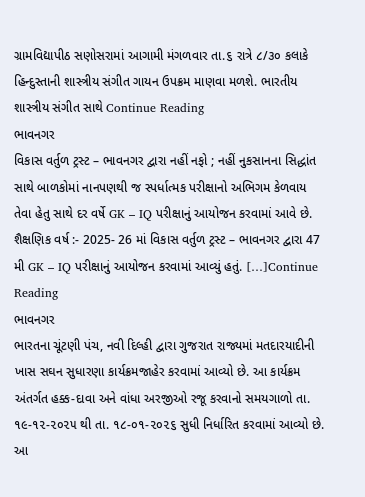ગ્રામવિદ્યાપીઠ સણોસરામાં આગામી મંગળવાર તા.૬ રાત્રે ૮/૩૦ કલાકે હિન્દુસ્તાની શાસ્ત્રીય સંગીત ગાયન ઉપક્રમ માણવા મળશે. ભારતીય શાસ્ત્રીય સંગીત સાથે Continue Reading
ભાવનગર
વિકાસ વર્તુળ ટ્રસ્ટ – ભાવનગર દ્વારા નહીં નફો ; નહીં નુકસાનના સિદ્ધાંત સાથે બાળકોમાં નાનપણથી જ સ્પર્ધાત્મક પરીક્ષાનો અભિગમ કેળવાય તેવા હેતુ સાથે દર વર્ષે GK – IQ પરીક્ષાનું આયોજન કરવામાં આવે છે. શૈક્ષણિક વર્ષ :- 2025- 26 માં વિકાસ વર્તુળ ટ્રસ્ટ – ભાવનગર દ્વારા 47 મી GK – IQ પરીક્ષાનું આયોજન કરવામાં આવ્યું હતું. […]Continue Reading
ભાવનગર
ભારતના ચૂંટણી પંચ, નવી દિલ્હી દ્વારા ગુજરાત રાજ્યમાં મતદારયાદીની ખાસ સઘન સુધારણા કાર્યક્રમજાહેર કરવામાં આવ્યો છે. આ કાર્યક્રમ અંતર્ગત હક્ક-દાવા અને વાંધા અરજીઓ રજૂ કરવાનો સમયગાળો તા. ૧૯-૧૨-૨૦૨૫ થી તા. ૧૮-૦૧-૨૦૨૬ સુધી નિર્ધારિત કરવામાં આવ્યો છે. આ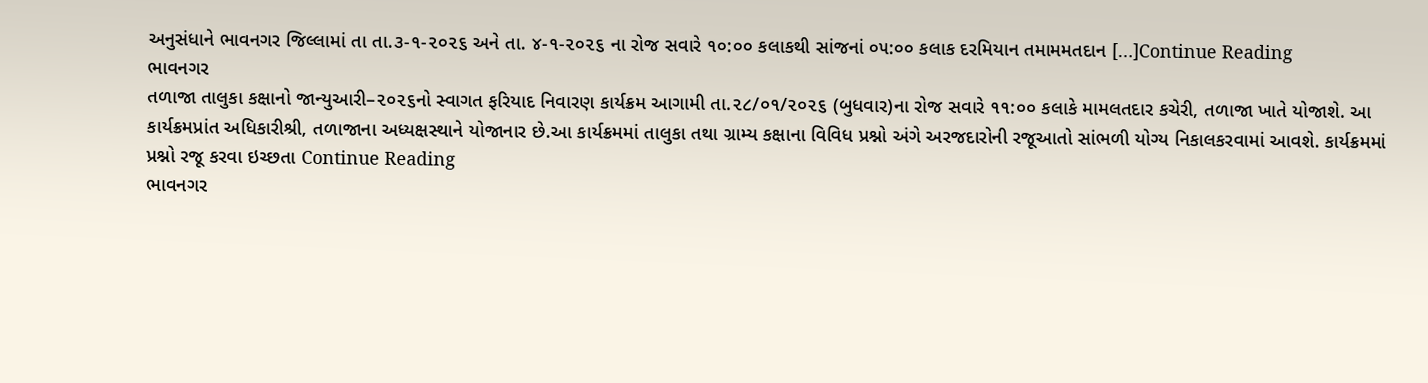અનુસંધાને ભાવનગર જિલ્લામાં તા તા.૩-૧-૨૦૨૬ અને તા. ૪-૧-૨૦૨૬ ના રોજ સવારે ૧૦:૦૦ કલાકથી સાંજનાં ૦૫:૦૦ કલાક દરમિયાન તમામમતદાન […]Continue Reading
ભાવનગર
તળાજા તાલુકા કક્ષાનો જાન્યુઆરી–૨૦૨૬નો સ્વાગત ફરિયાદ નિવારણ કાર્યક્રમ આગામી તા.૨૮/૦૧/૨૦૨૬ (બુધવાર)ના રોજ સવારે ૧૧:૦૦ કલાકે મામલતદાર કચેરી, તળાજા ખાતે યોજાશે. આ કાર્યક્રમપ્રાંત અધિકારીશ્રી, તળાજાના અધ્યક્ષસ્થાને યોજાનાર છે.આ કાર્યક્રમમાં તાલુકા તથા ગ્રામ્ય કક્ષાના વિવિધ પ્રશ્નો અંગે અરજદારોની રજૂઆતો સાંભળી યોગ્ય નિકાલકરવામાં આવશે. કાર્યક્રમમાં પ્રશ્નો રજૂ કરવા ઇચ્છતા Continue Reading
ભાવનગર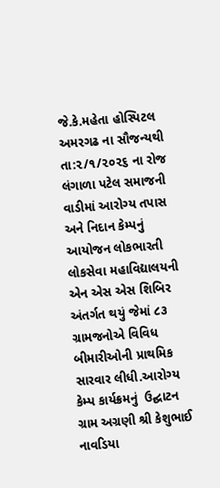જે.કે.મહેતા હોસ્પિટલ અમરગઢ ના સૌજન્યથી તા:૨/૧/૨૦૨૬ ના રોજ લંગાળા પટેલ સમાજની વાડીમાં આરોગ્ય તપાસ અને નિદાન કેમ્પનું આયોજન લોકભારતી લોકસેવા મહાવિદ્યાલયની એન એસ એસ શિબિર અંતર્ગત થયું જેમાં ૮૩ ગ્રામજનોએ વિવિધ બીમારીઓની પ્રાથમિક સારવાર લીધી.આરોગ્ય કેમ્પ કાર્યક્રમનું  ઉદ્ઘાટન ગ્રામ અગ્રણી શ્રી કેશુભાઈ નાવડિયા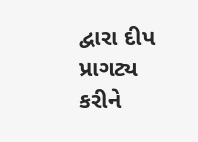દ્વારા દીપ પ્રાગટ્ય કરીને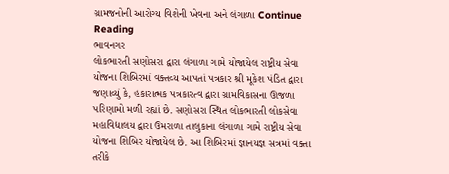ગ્રામજનોની આરોગ્ય વિશેની ખેવના અને લંગાળા Continue Reading
ભાવનગર
લોકભારતી સણોસરા દ્વારા લંગાળા ગામે યોજાયેલ રાષ્ટ્રીય સેવા યોજના શિબિરમાં વક્તવ્ય આપતાં પત્રકાર શ્રી મૂકેશ પંડિત દ્વારા જણાવ્યું કે, હકારાત્મક પત્રકારત્વ દ્વારા ગ્રામવિકાસના ઊજળા પરિણામો મળી રહ્યાં છે. સણોસરા સ્થિત લોકભારતી લોકસેવા મહાવિદ્યાલય દ્વારા ઉમરાળા તાલુકાના લંગાળા ગામે રાષ્ટ્રીય સેવા યોજના શિબિર યોજાયેલ છે. આ શિબિરમાં જ્ઞાનયજ્ઞ સત્રમાં વક્તા તરીકે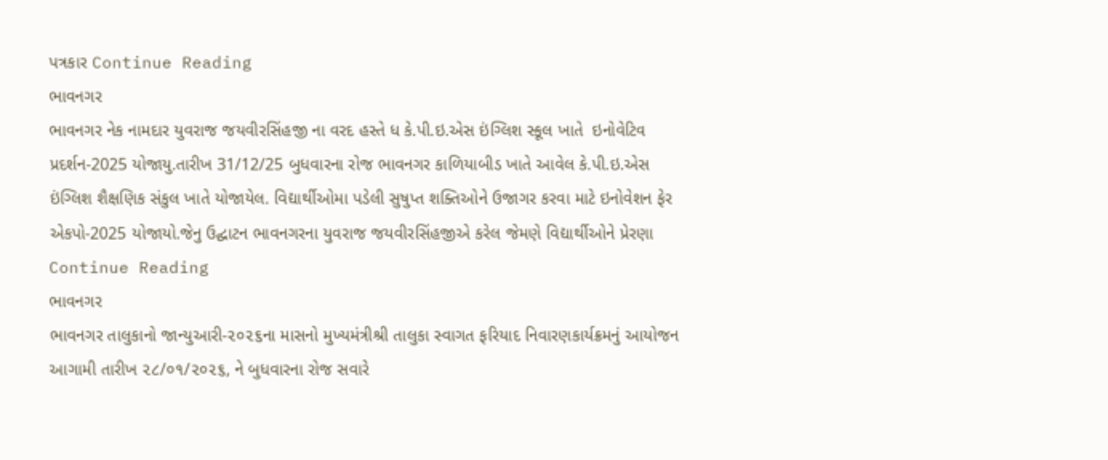પત્રકાર Continue Reading
ભાવનગર
ભાવનગર નેક નામદાર યુવરાજ જયવીરસિંહજી ના વરદ હસ્તે ધ કે.પી.ઇ.એસ ઇંગ્લિશ સ્કૂલ ખાતે  ઇનોવેટિવ પ્રદર્શન-2025 યોજાયુ.તારીખ 31/12/25 બુધવારના રોજ ભાવનગર કાળિયાબીડ ખાતે આવેલ કે.પી.ઇ.એસ ઇંગ્લિશ શૈક્ષણિક સંકુલ ખાતે યોજાયેલ. વિદ્યાર્થીઓમા પડેલી સુષુપ્ત શક્તિઓને ઉજાગર કરવા માટે ઇનોવેશન ફેર એકપો-2025 યોજાયો.જેનુ ઉદ્ઘાટન ભાવનગરના યુવરાજ જયવીરસિંહજીએ કરેલ જેમણે વિદ્યાર્થીઓને પ્રેરણા Continue Reading
ભાવનગર
ભાવનગર તાલુકાનો જાન્યુઆરી-૨૦૨૬ના માસનો મુખ્યમંત્રીશ્રી તાલુકા સ્વાગત ફરિયાદ નિવારણકાર્યક્રમનું આયોજન આગામી તારીખ ૨૮/૦૧/૨૦૨૬, ને બુધવારના રોજ સવારે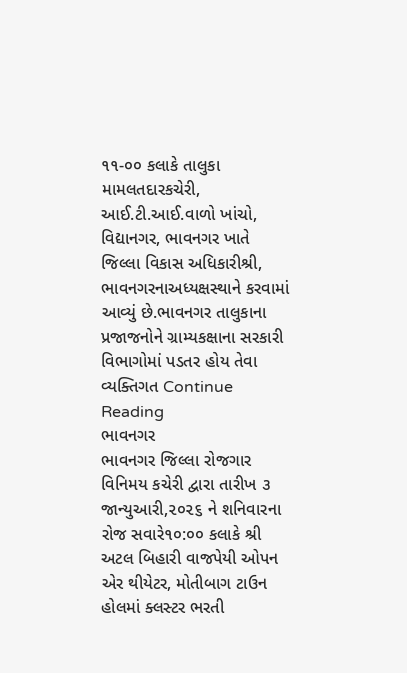૧૧-૦૦ કલાકે તાલુકા મામલતદારકચેરી, આઈ.ટી.આઈ.વાળો ખાંચો, વિદ્યાનગર, ભાવનગર ખાતે જિલ્લા વિકાસ અધિકારીશ્રી, ભાવનગરનાઅધ્યક્ષસ્થાને કરવામાં આવ્યું છે.ભાવનગર તાલુકાના પ્રજાજનોને ગ્રામ્યકક્ષાના સરકારી વિભાગોમાં પડતર હોય તેવા વ્યક્તિગત Continue Reading
ભાવનગર
ભાવનગર જિલ્લા રોજગાર વિનિમય કચેરી દ્વારા તારીખ ૩ જાન્યુઆરી,૨૦૨૬ ને શનિવારના રોજ સવારે૧૦:૦૦ કલાકે શ્રી અટલ બિહારી વાજપેયી ઓપન એર થીયેટર, મોતીબાગ ટાઉન હોલમાં ક્લસ્ટર ભરતી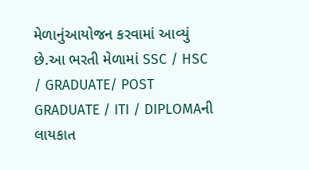મેળાનુંઆયોજન કરવામાં આવ્યું છે.આ ભરતી મેળામાં SSC / HSC / GRADUATE/ POST GRADUATE / ITI / DIPLOMAની લાયકાત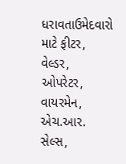ધરાવતાઉમેદવારો માટે ફીટર, વેલ્ડર, ઓપરેટર, વાયરમેન, એચ.આર. સેલ્સ,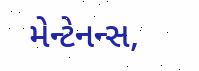મેન્ટેનન્સ,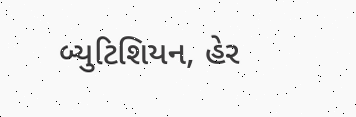બ્યુટિશિયન, હેર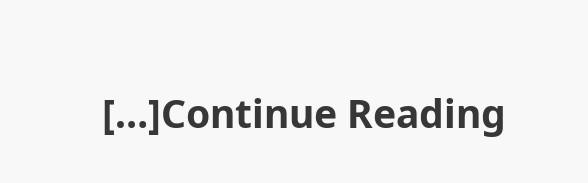[…]Continue Reading